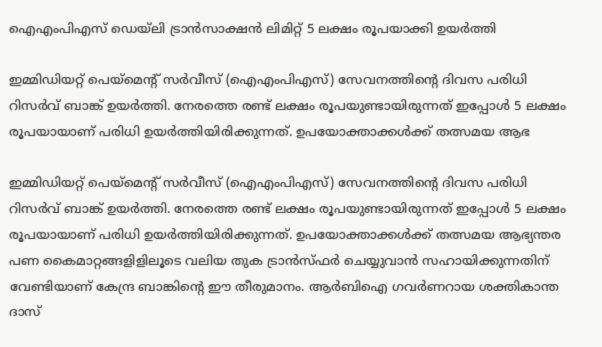ഐഎംപിഎസ് ഡെയ്‌ലി ട്രാന്‍സാക്ഷന്‍ ലിമിറ്റ് 5 ലക്ഷം രൂപയാക്കി ഉയര്‍ത്തി

ഇമ്മിഡിയറ്റ് പെയ്‌മെന്റ് സര്‍വീസ് (ഐഎംപിഎസ്) സേവനത്തിന്റെ ദിവസ പരിധി റിസര്‍വ് ബാങ്ക് ഉയര്‍ത്തി. നേരത്തെ രണ്ട് ലക്ഷം രൂപയുണ്ടായിരുന്നത് ഇപ്പോള്‍ 5 ലക്ഷം രൂപയായാണ് പരിധി ഉയര്‍ത്തിയിരിക്കുന്നത്. ഉപയോക്താക്കള്‍ക്ക് തത്സമയ ആഭ

ഇമ്മിഡിയറ്റ് പെയ്‌മെന്റ് സര്‍വീസ് (ഐഎംപിഎസ്) സേവനത്തിന്റെ ദിവസ പരിധി റിസര്‍വ് ബാങ്ക് ഉയര്‍ത്തി. നേരത്തെ രണ്ട് ലക്ഷം രൂപയുണ്ടായിരുന്നത് ഇപ്പോള്‍ 5 ലക്ഷം രൂപയായാണ് പരിധി ഉയര്‍ത്തിയിരിക്കുന്നത്. ഉപയോക്താക്കള്‍ക്ക് തത്സമയ ആഭ്യന്തര പണ കൈമാറ്റങ്ങളിളിലൂടെ വലിയ തുക ട്രാന്‍സ്ഫര്‍ ചെയ്യുവാന്‍ സഹായിക്കുന്നതിന് വേണ്ടിയാണ് കേന്ദ്ര ബാങ്കിന്റെ ഈ തീരുമാനം. ആര്‍ബിഐ ഗവര്‍ണറായ ശക്തികാന്ത ദാസ്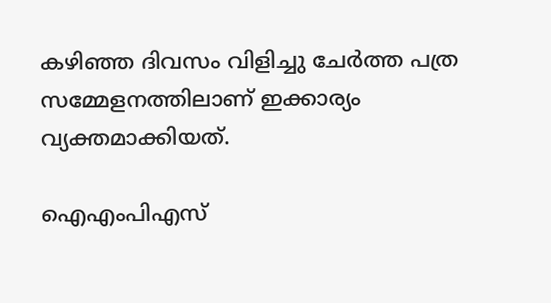കഴിഞ്ഞ ദിവസം വിളിച്ചു ചേര്‍ത്ത പത്ര സമ്മേളനത്തിലാണ് ഇക്കാര്യം വ്യക്തമാക്കിയത്.

ഐഎംപിഎസ്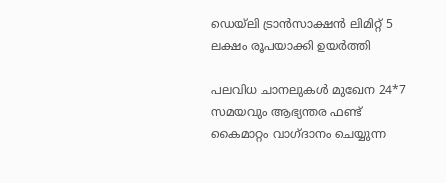ഡെയ്‌ലി ട്രാന്‍സാക്ഷന്‍ ലിമിറ്റ് 5 ലക്ഷം രൂപയാക്കി ഉയര്‍ത്തി

പലവിധ ചാനലുകള്‍ മുഖേന 24*7 സമയവും ആഭ്യന്തര ഫണ്ട് കൈമാറ്റം വാഗ്ദാനം ചെയ്യുന്ന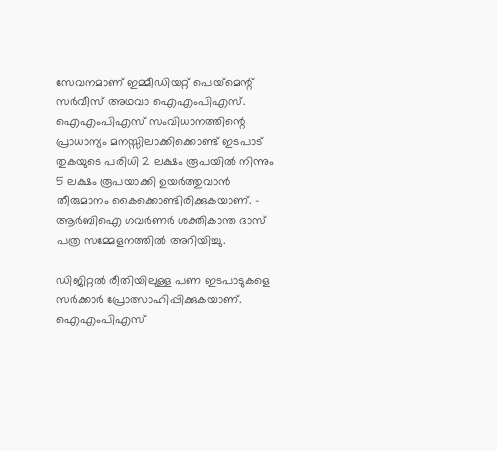സേവനമാണ് ഇമ്മീഡിയറ്റ് പെയ്‌മെന്റ് സര്‍വീസ് അഥവാ ഐഎംപിഎസ്. ഐഎംപിഎസ് സംവിധാനത്തിന്റെ പ്രാധാന്യം മനസ്സിലാക്കിക്കൊണ്ട് ഇടപാട് തുകയുടെ പരിധി 2 ലക്ഷം രൂപയില്‍ നിന്നും 5 ലക്ഷം രൂപയാക്കി ഉയര്‍ത്തുവാന്‍ തീരുമാനം കൈക്കൊണ്ടിരിക്കുകയാണ്. - ആര്‍ബിഐ ഗവര്‍ണര്‍ ശക്തികാന്ത ദാസ് പത്ര സമ്മേളനത്തില്‍ അറിയിച്ചു.

ഡിജിറ്റല്‍ രീതിയിലുള്ള പണ ഇടപാടുകളെ സര്‍ക്കാര്‍ പ്രോത്സാഹിപ്പിക്കുകയാണ്. ഐഎംപിഎസ്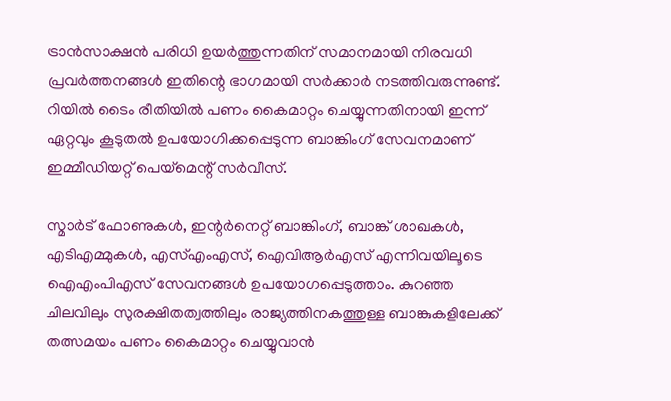ട്രാന്‍സാക്ഷന്‍ പരിധി ഉയര്‍ത്തുന്നതിന് സമാനമായി നിരവധി പ്രവര്‍ത്തനങ്ങള്‍ ഇതിന്റെ ഭാഗമായി സര്‍ക്കാര്‍ നടത്തിവരുന്നുണ്ട്. റിയില്‍ ടൈം രീതിയില്‍ പണം കൈമാറ്റം ചെയ്യുന്നതിനായി ഇന്ന് ഏറ്റവും കൂടുതല്‍ ഉപയോഗിക്കപ്പെടുന്ന ബാങ്കിംഗ് സേവനമാണ് ഇമ്മീഡിയറ്റ് പെയ്‌മെന്റ് സര്‍വീസ്.

സ്മാര്‍ട് ഫോണുകള്‍, ഇന്റര്‍നെറ്റ് ബാങ്കിംഗ്, ബാങ്ക് ശാഖകള്‍, എടിഎമ്മുകള്‍, എസ്എംഎസ്, ഐവിആര്‍എസ് എന്നിവയിലൂടെ ഐഎംപിഎസ് സേവനങ്ങള്‍ ഉപയോഗപ്പെടുത്താം. കുറഞ്ഞ ചിലവിലും സുരക്ഷിതത്വത്തിലും രാജ്യത്തിനകത്തുള്ള ബാങ്കുകളിലേക്ക് തത്സമയം പണം കൈമാറ്റം ചെയ്യുവാന്‍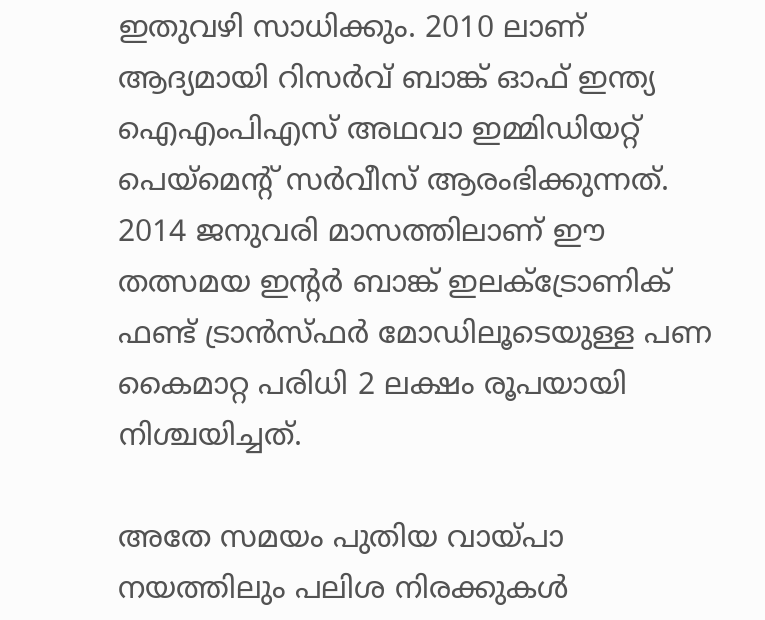ഇതുവഴി സാധിക്കും. 2010 ലാണ് ആദ്യമായി റിസര്‍വ് ബാങ്ക് ഓഫ് ഇന്ത്യ ഐഎംപിഎസ് അഥവാ ഇമ്മിഡിയറ്റ് പെയ്‌മെന്റ് സര്‍വീസ് ആരംഭിക്കുന്നത്. 2014 ജനുവരി മാസത്തിലാണ് ഈ തത്സമയ ഇന്റര്‍ ബാങ്ക് ഇലക്ട്രോണിക് ഫണ്ട് ട്രാന്‍സ്ഫര്‍ മോഡിലൂടെയുള്ള പണ കൈമാറ്റ പരിധി 2 ലക്ഷം രൂപയായി നിശ്ചയിച്ചത്.

അതേ സമയം പുതിയ വായ്പാ നയത്തിലും പലിശ നിരക്കുകള്‍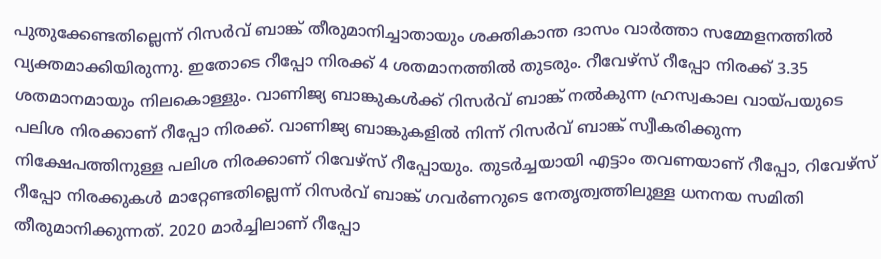പുതുക്കേണ്ടതില്ലെന്ന് റിസര്‍വ് ബാങ്ക് തീരുമാനിച്ചാതായും ശക്തികാന്ത ദാസം വാര്‍ത്താ സമ്മേളനത്തില്‍ വ്യക്തമാക്കിയിരുന്നു. ഇതോടെ റീപ്പോ നിരക്ക് 4 ശതമാനത്തില്‍ തുടരും. റീവേഴ്സ് റീപ്പോ നിരക്ക് 3.35 ശതമാനമായും നിലകൊള്ളും. വാണിജ്യ ബാങ്കുകള്‍ക്ക് റിസര്‍വ് ബാങ്ക് നല്‍കുന്ന ഹ്രസ്വകാല വായ്പയുടെ പലിശ നിരക്കാണ് റീപ്പോ നിരക്ക്. വാണിജ്യ ബാങ്കുകളില്‍ നിന്ന് റിസര്‍വ് ബാങ്ക് സ്വീകരിക്കുന്ന നിക്ഷേപത്തിനുള്ള പലിശ നിരക്കാണ് റിവേഴ്സ് റീപ്പോയും. തുടര്‍ച്ചയായി എട്ടാം തവണയാണ് റീപ്പോ, റിവേഴ്സ് റീപ്പോ നിരക്കുകള്‍ മാറ്റേണ്ടതില്ലെന്ന് റിസര്‍വ് ബാങ്ക് ഗവര്‍ണറുടെ നേതൃത്വത്തിലുള്ള ധനനയ സമിതി തീരുമാനിക്കുന്നത്. 2020 മാര്‍ച്ചിലാണ് റീപ്പോ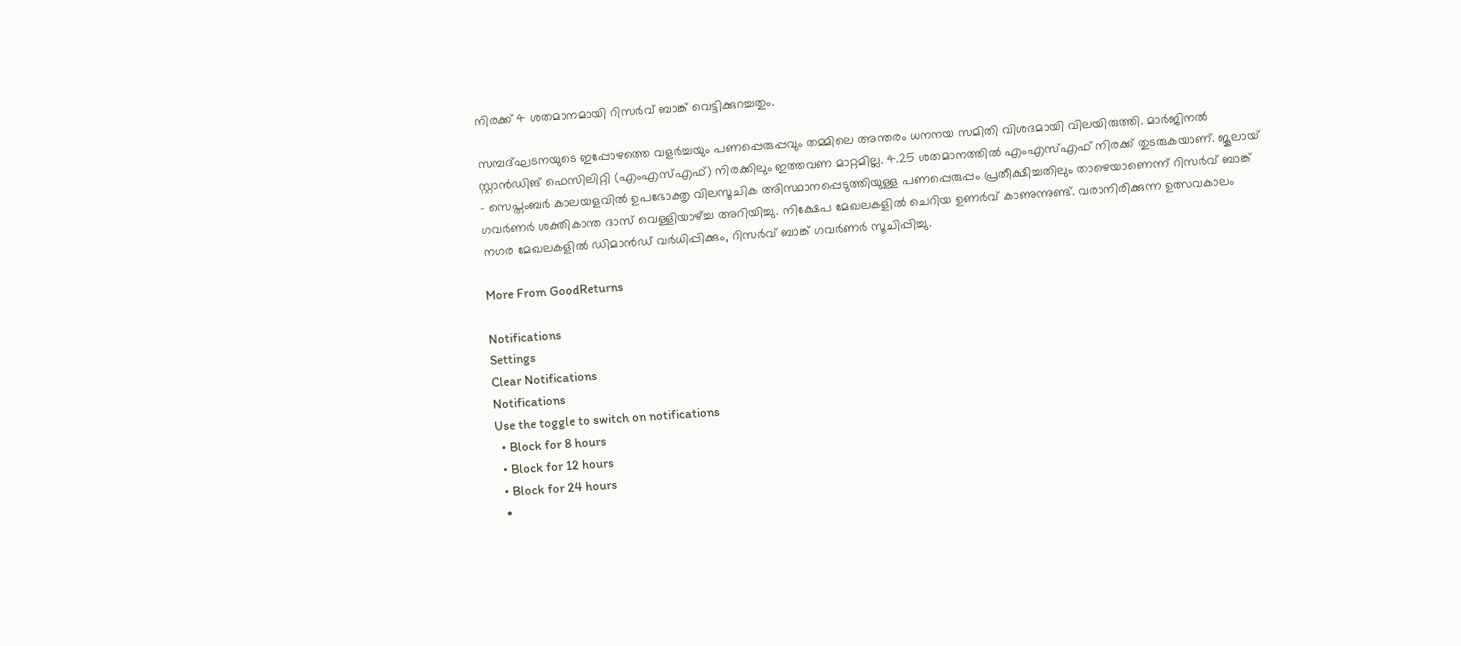നിരക്ക് 4 ശതമാനമായി റിസര്‍വ് ബാങ്ക് വെട്ടിക്കുറച്ചതും.

സമ്പദ്ഘടനയുടെ ഇപ്പോഴത്തെ വളര്‍ച്ചയും പണപ്പെരുപ്പവും തമ്മിലെ അന്തരം ധനനയ സമിതി വിശദമായി വിലയിരുത്തി. മാര്‍ജിനല്‍ സ്റ്റാന്‍ഡിങ് ഫെസിലിറ്റി (എംഎസ്എഫ്) നിരക്കിലും ഇത്തവണ മാറ്റമില്ല. 4.25 ശതമാനത്തില്‍ എംഎസ്എഫ് നിരക്ക് തുടരുകയാണ്. ജൂലായ് - സെപ്തംബര്‍ കാലയളവില്‍ ഉപഭോക്തൃ വിലസൂചിക അിസ്ഥാനപ്പെടുത്തിയുള്ള പണപ്പെരുപ്പം പ്രതീക്ഷിച്ചതിലും താഴെയാണെന്ന് റിസര്‍വ് ബാങ്ക് ഗവര്‍ണര്‍ ശക്തികാന്ത ദാസ് വെള്ളിയാഴ്ച്ച അറിയിച്ചു. നിക്ഷേപ മേഖലകളില്‍ ചെറിയ ഉണര്‍വ് കാണുന്നുണ്ട്. വരാനിരിക്കുന്ന ഉത്സവകാലം നഗര മേഖലകളില്‍ ഡിമാന്‍ഡ് വര്‍ധിപ്പിക്കും, റിസര്‍വ് ബാങ്ക് ഗവര്‍ണര്‍ സൂചിപ്പിച്ചു.

More From GoodReturns

Notifications
Settings
Clear Notifications
Notifications
Use the toggle to switch on notifications
  • Block for 8 hours
  • Block for 12 hours
  • Block for 24 hours
  •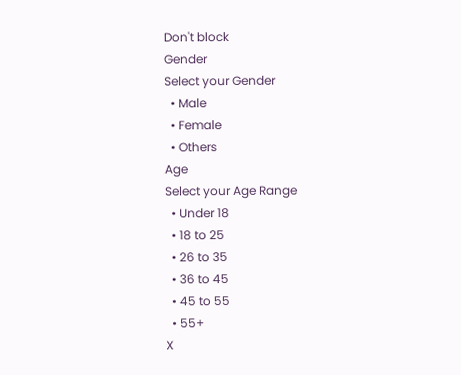Don't block
Gender
Select your Gender
  • Male
  • Female
  • Others
Age
Select your Age Range
  • Under 18
  • 18 to 25
  • 26 to 35
  • 36 to 45
  • 45 to 55
  • 55+
X